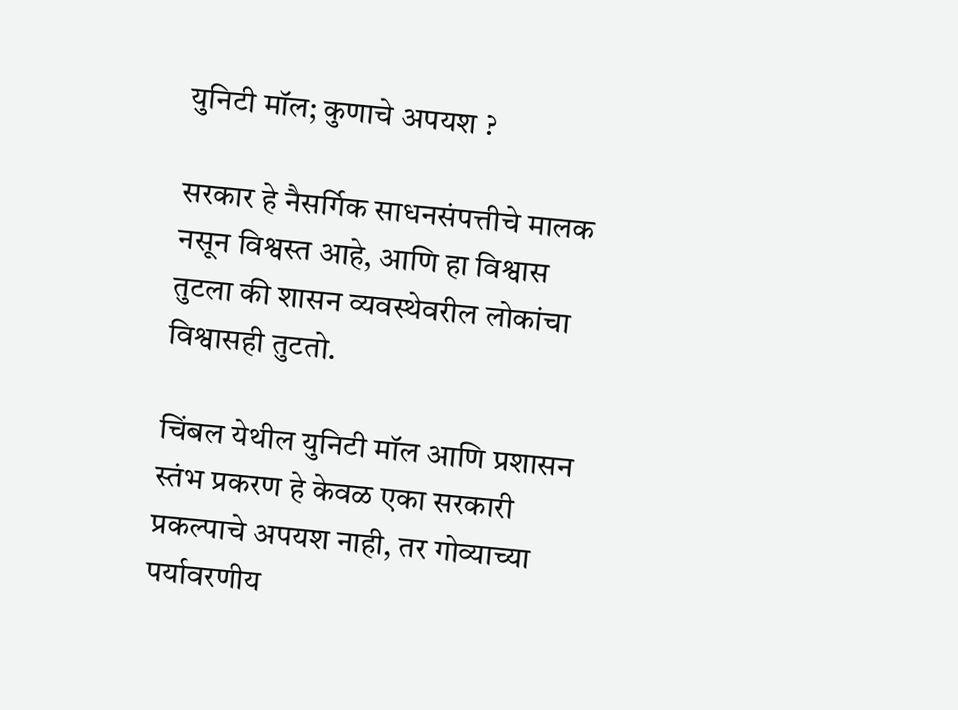युनिटी मॉल; कुणाचे अपयश ?

सरकार हे नैसर्गिक साधनसंपत्तीचे मालक नसून विश्वस्त आहे, आणि हा विश्वास तुटला की शासन व्यवस्थेवरील लोकांचा विश्वासही तुटतो.

चिंबल येथील युनिटी मॉल आणि प्रशासन स्तंभ प्रकरण हे केवळ एका सरकारी प्रकल्पाचे अपयश नाही, तर गोव्याच्या पर्यावरणीय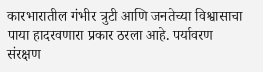कारभारातील गंभीर त्रुटी आणि जनतेच्या विश्वासाचा पाया हादरवणारा प्रकार ठरला आहे. पर्यावरण संरक्षण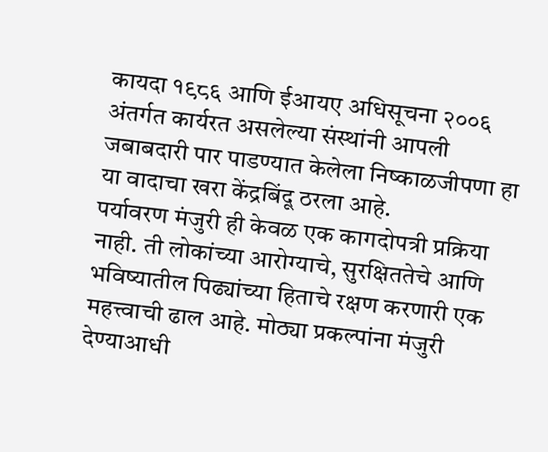कायदा १९८६ आणि ईआयए अधिसूचना २००६ अंतर्गत कार्यरत असलेल्या संस्थांनी आपली जबाबदारी पार पाडण्यात केलेला निष्काळजीपणा हा या वादाचा खरा केंद्रबिंदू ठरला आहे.
पर्यावरण मंजुरी ही केवळ एक कागदोपत्री प्रक्रिया नाही. ती लोकांच्या आरोग्याचे, सुरक्षिततेचे आणि भविष्यातील पिढ्यांच्या हिताचे रक्षण करणारी एक महत्त्वाची ढाल आहे. मोठ्या प्रकल्पांना मंजुरी देण्याआधी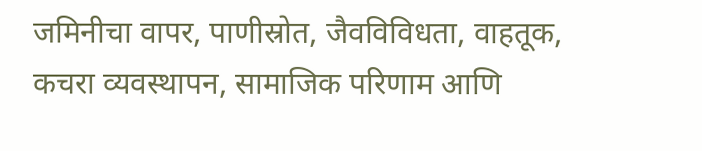जमिनीचा वापर, पाणीस्रोत, जैवविविधता, वाहतूक, कचरा व्यवस्थापन, सामाजिक परिणाम आणि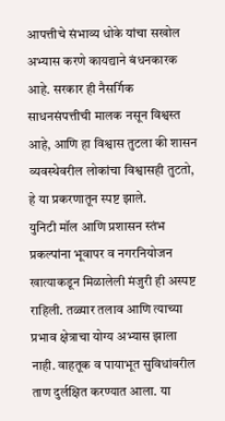आपत्तीचे संभाव्य धोके यांचा सखोल अभ्यास करणे कायद्याने बंधनकारक आहे. सरकार ही नैसर्गिक साधनसंपत्तीची मालक नसून विश्वस्त आहे, आणि हा विश्वास तुटला की शासन व्यवस्थेवरील लोकांचा विश्वासही तुटतो, हे या प्रकरणातून स्पष्ट झाले.
युनिटी मॉल आणि प्रशासन स्तंभ प्रकल्पांना भूवापर व नगरनियोजन खात्याकडून मिळालेली मंजुरी ही अस्पष्ट राहिली. तळ्यार तलाव आणि त्याच्या प्रभाव क्षेत्राचा योग्य अभ्यास झाला नाही. वाहतूक व पायाभूत सुविधांवरील ताण दुर्लक्षित करण्यात आला. या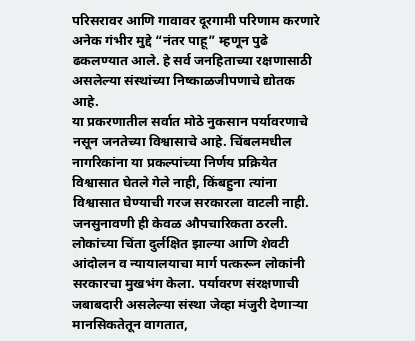परिसरावर आणि गावावर दूरगामी परिणाम करणारे अनेक गंभीर मुद्दे “नंतर पाहू” म्हणून पुढे ढकलण्यात आले. हे सर्व जनहिताच्या रक्षणासाठी असलेल्या संस्थांच्या निष्काळजीपणाचे द्योतक आहे.
या प्रकरणातील सर्वात मोठे नुकसान पर्यावरणाचे नसून जनतेच्या विश्वासाचे आहे. चिंबलमधील नागरिकांना या प्रकल्पांच्या निर्णय प्रक्रियेत विश्वासात घेतले गेले नाही, किंबहुना त्यांना विश्वासात घेण्याची गरज सरकारला वाटली नाही. जनसुनावणी ही केवळ औपचारिकता ठरली. लोकांच्या चिंता दुर्लक्षित झाल्या आणि शेवटी आंदोलन व न्यायालयाचा मार्ग पत्करून लोकांनी सरकारचा मुखभंग केला. पर्यावरण संरक्षणाची जबाबदारी असलेल्या संस्था जेव्हा मंजुरी देणाऱ्या मानसिकतेतून वागतात,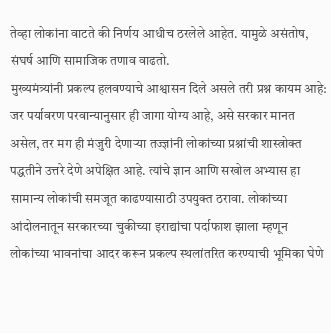तेव्हा लोकांना वाटते की निर्णय आधीच ठरलेले आहेत. यामुळे असंतोष, संघर्ष आणि सामाजिक तणाव वाढतो.
मुख्यमंत्र्यांनी प्रकल्प हलवण्याचे आश्वासन दिले असले तरी प्रश्न कायम आहे: जर पर्यावरण परवान्यानुसार ही जागा योग्य आहे, असे सरकार मानत असेल, तर मग ही मंजुरी देणाऱ्या तज्ज्ञांनी लोकांच्या प्रश्नांची शास्त्रोक्त पद्धतीने उत्तरे देणे अपेक्षित आहे. त्यांचे ज्ञान आणि सखोल अभ्यास हा सामान्य लोकांची समजूत काढण्यासाठी उपयुक्त ठरावा. लोकांच्या आंदोलनातून सरकारच्या चुकीच्या इराद्यांचा पर्दाफाश झाला म्हणून लोकांच्या भावनांचा आदर करून प्रकल्प स्थलांतरित करण्याची भूमिका घेणे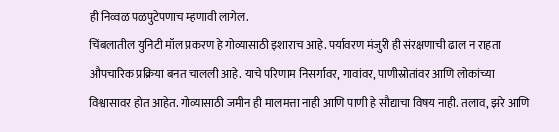ही निव्वळ पळपुटेपणाच म्हणावी लागेल.
चिंबलातील युनिटी मॉल प्रकरण हे गोव्यासाठी इशाराच आहे. पर्यावरण मंजुरी ही संरक्षणाची ढाल न राहता औपचारिक प्रक्रिया बनत चालली आहे. याचे परिणाम निसर्गावर, गावांवर, पाणीस्रोतांवर आणि लोकांच्या विश्वासावर होत आहेत. गोव्यासाठी जमीन ही मालमत्ता नाही आणि पाणी हे सौद्याचा विषय नाही. तलाव, झरे आणि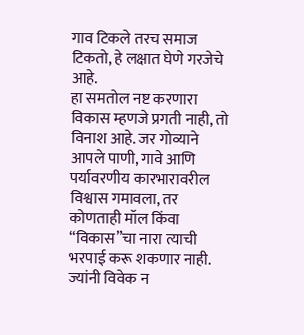गाव टिकले तरच समाज टिकतो, हे लक्षात घेणे गरजेचे आहे.
हा समतोल नष्ट करणारा विकास म्हणजे प्रगती नाही, तो विनाश आहे. जर गोव्याने आपले पाणी, गावे आणि पर्यावरणीय कारभारावरील विश्वास गमावला, तर कोणताही मॉल किंवा “विकास”चा नारा त्याची भरपाई करू शकणार नाही. ज्यांनी विवेक न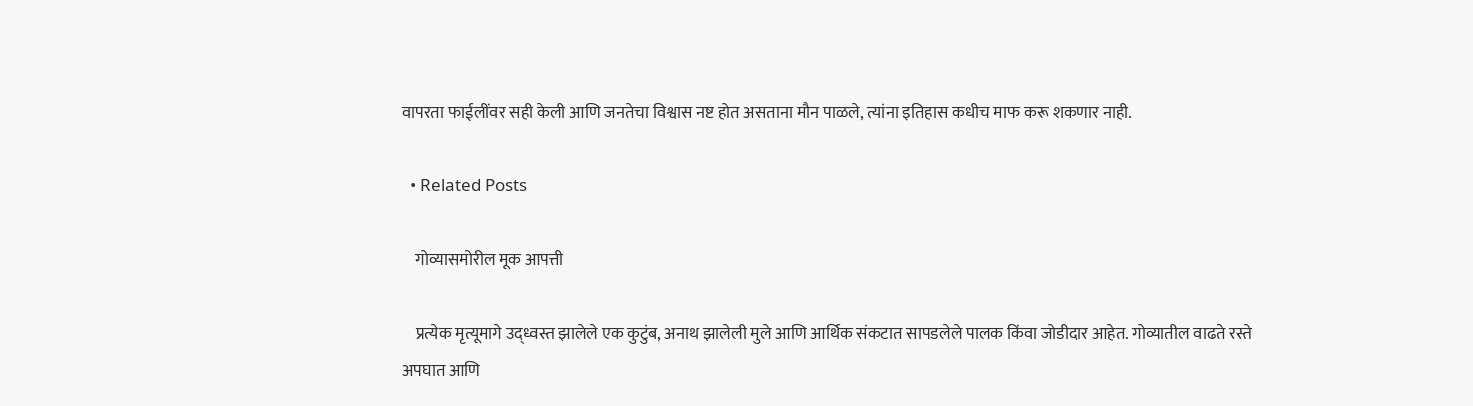वापरता फाईलींवर सही केली आणि जनतेचा विश्वास नष्ट होत असताना मौन पाळले, त्यांना इतिहास कधीच माफ करू शकणार नाही.

  • Related Posts

    गोव्यासमोरील मूक आपत्ती

    प्रत्येक मृत्यूमागे उद्ध्वस्त झालेले एक कुटुंब, अनाथ झालेली मुले आणि आर्थिक संकटात सापडलेले पालक किंवा जोडीदार आहेत. गोव्यातील वाढते रस्ते अपघात आणि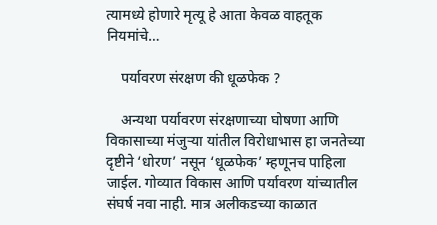त्यामध्ये होणारे मृत्यू हे आता केवळ वाहतूक नियमांचे…

    पर्यावरण संरक्षण की धूळफेक ?

    अन्यथा पर्यावरण संरक्षणाच्या घोषणा आणि विकासाच्या मंजुऱ्या यांतील विरोधाभास हा जनतेच्या दृष्टीने ‘धोरण’ नसून ‘धूळफेक’ म्हणूनच पाहिला जाईल. गोव्यात विकास आणि पर्यावरण यांच्यातील संघर्ष नवा नाही. मात्र अलीकडच्या काळात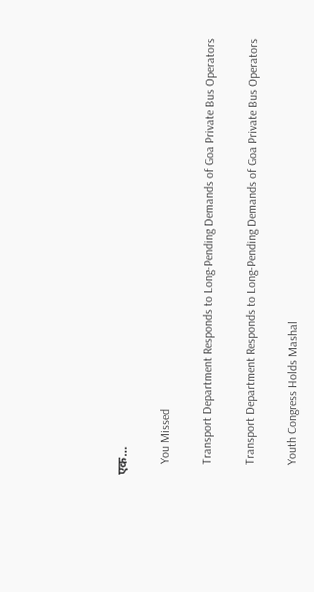एक…

    You Missed

    Transport Department Responds to Long-Pending Demands of Goa Private Bus Operators

    Transport Department Responds to Long-Pending Demands of Goa Private Bus Operators

    Youth Congress Holds Mashal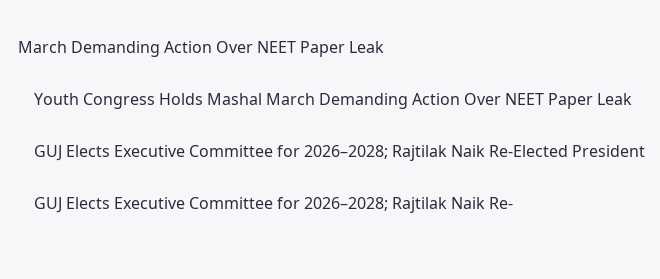March Demanding Action Over NEET Paper Leak

    Youth Congress Holds Mashal March Demanding Action Over NEET Paper Leak

    GUJ Elects Executive Committee for 2026–2028; Rajtilak Naik Re-Elected President

    GUJ Elects Executive Committee for 2026–2028; Rajtilak Naik Re-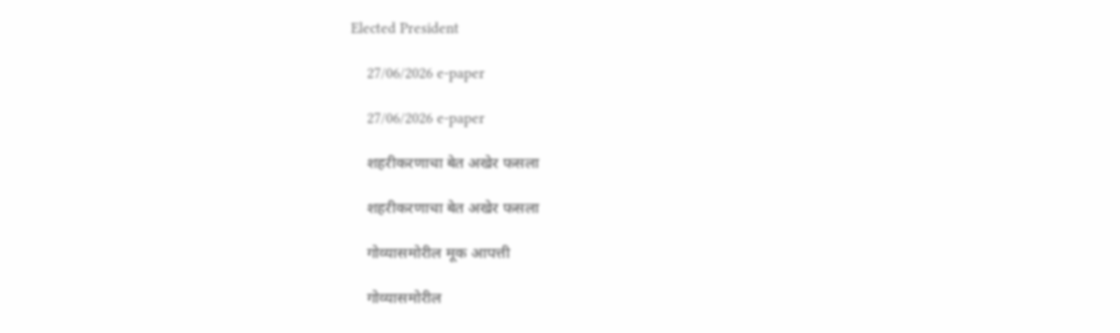Elected President

    27/06/2026 e-paper

    27/06/2026 e-paper

    शहरीकरणाचा बेत अखेर फसला

    शहरीकरणाचा बेत अखेर फसला

    गोव्यासमोरील मूक आपत्ती

    गोव्यासमोरील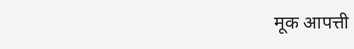मूक आपत्ती